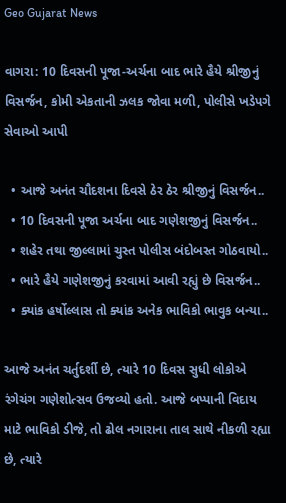Geo Gujarat News

વાગરા: 10 દિવસની પૂજા-અર્ચના બાદ ભારે હૈયે શ્રીજીનું વિસર્જન, કોમી એકતાની ઝલક જોવા મળી, પોલીસે ખડેપગે સેવાઓ આપી

  • આજે અનંત ચૌદશના દિવસે ઠેર ઠેર શ્રીજીનું વિસર્જન..
  • 10 દિવસની પૂજા અર્ચના બાદ ગણેશજીનું વિસર્જન..
  • શહેર તથા જીલ્લામાં ચુસ્ત પોલીસ બંદોબસ્ત ગોઠવાયો..
  • ભારે હૈયે ગણેશજીનું કરવામાં આવી રહ્યું છે વિસર્જન..
  • ક્યાંક હર્ષોલ્લાસ તો ક્યાંક અનેક ભાવિકો ભાવુક બન્યા..

આજે અનંત ચર્તુદર્શી છે, ત્યારે 10 દિવસ સુધી લોકોએ રંગેચંગ ગણેશોત્સવ ઉજવ્યો હતો. આજે બપ્પાની વિદાય માટે ભાવિકો ડીજે, તો ઢોલ નગારાના તાલ સાથે નીકળી રહ્યા છે, ત્યારે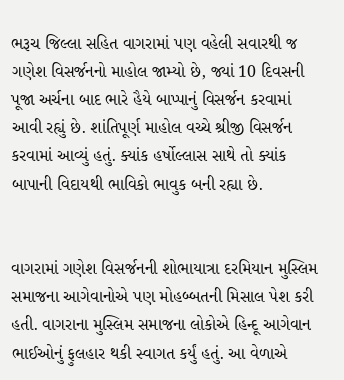ભરૂચ જિલ્લા સહિત વાગરામાં પણ વહેલી સવારથી જ ગણેશ વિસર્જનનો માહોલ જામ્યો છે, જ્યાં 10 દિવસની પૂજા અર્ચના બાદ ભારે હૈયે બાપ્પાનું વિસર્જન કરવામાં આવી રહ્યું છે. શાંતિપૂર્ણ માહોલ વચ્ચે શ્રીજી વિસર્જન કરવામાં આવ્યું હતું. ક્યાંક હર્ષોલ્લાસ સાથે તો ક્યાંક બાપાની વિદાયથી ભાવિકો ભાવુક બની રહ્યા છે.


વાગરામાં ગણેશ વિસર્જનની શોભાયાત્રા દરમિયાન મુસ્લિમ સમાજના આગેવાનોએ પણ મોહબ્બતની મિસાલ પેશ કરી હતી. વાગરાના મુસ્લિમ સમાજના લોકોએ હિન્દૂ આગેવાન ભાઈઓનું ફુલહાર થકી સ્વાગત કર્યું હતું. આ વેળાએ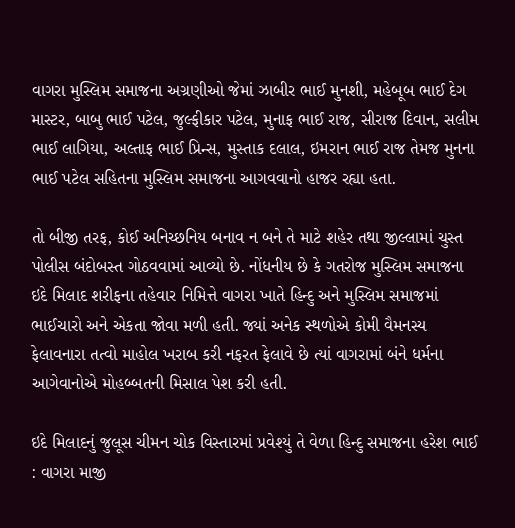વાગરા મુસ્લિમ સમાજના અગ્રણીઓ જેમાં ઝાબીર ભાઈ મુનશી, મહેબૂબ ભાઈ દેગ માસ્ટર, બાબુ ભાઈ પટેલ, જુલ્ફીકાર પટેલ, મુનાફ ભાઈ રાજ, સીરાજ દિવાન, સલીમ ભાઈ લાગિયા, અલ્તાફ ભાઈ પ્રિન્સ, મુસ્તાક દલાલ, ઇમરાન ભાઈ રાજ તેમજ મુનના ભાઈ પટેલ સહિતના મુસ્લિમ સમાજના આગવવાનો હાજર રહ્યા હતા.

તો બીજી તરફ, કોઈ અનિચ્છનિય બનાવ ન બને તે માટે શહેર તથા જીલ્લામાં ચુસ્ત પોલીસ બંદોબસ્ત ગોઠવવામાં આવ્યો છે. નોંધનીય છે કે ગતરોજ મુસ્લિમ સમાજના ઇદે મિલાદ શરીફના તહેવાર નિમિત્તે વાગરા ખાતે હિન્દુ અને મુસ્લિમ સમાજમાં ભાઈચારો અને એકતા જોવા મળી હતી. જ્યાં અનેક સ્થળોએ કોમી વૈમનસ્ય ફેલાવનારા તત્વો માહોલ ખરાબ કરી નફરત ફેલાવે છે ત્યાં વાગરામાં બંને ધર્મના આગેવાનોએ મોહબ્બતની મિસાલ પેશ કરી હતી.

ઇદે મિલાદનું જુલૂસ ચીમન ચોક વિસ્તારમાં પ્રવેશ્યું તે વેળા હિન્દુ સમાજના હરેશ ભાઈ : વાગરા માજી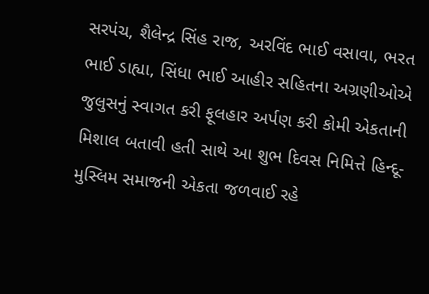સરપંચ, શૈલેન્દ્ર સિંહ રાજ, અરવિંદ ભાઈ વસાવા, ભરત ભાઈ ડાહ્યા, સિંધા ભાઈ આહીર સહિતના અગ્રણીઓએ જુલુસનું સ્વાગત કરી ફૂલહાર અર્પણ કરી કોમી એકતાની મિશાલ બતાવી હતી સાથે આ શુભ દિવસ નિમિત્તે હિન્દૂ-મુસ્લિમ સમાજની એકતા જળવાઈ રહે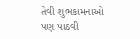તેવી શુભકામનાઓ પણ પાઠવી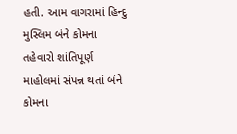હતી. આમ વાગરામાં હિન્દુ મુસ્લિમ બંને કોમના તહેવારો શાંતિપૂર્ણ માહોલમાં સંપન્ન થતાં બંને કોમના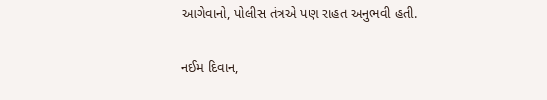આગેવાનો, પોલીસ તંત્રએ પણ રાહત અનુભવી હતી.


નઈમ દિવાન,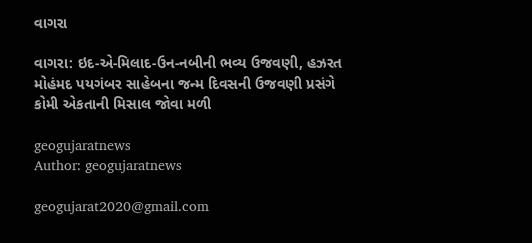વાગરા

વાગરા: ઇદ-એ-મિલાદ-ઉન-નબીની ભવ્ય ઉજવણી, હઝરત મોહંમદ પયગંબર સાહેબના જન્મ દિવસની ઉજવણી પ્રસંગે કોમી એકતાની મિસાલ જોવા મળી

geogujaratnews
Author: geogujaratnews

geogujarat2020@gmail.com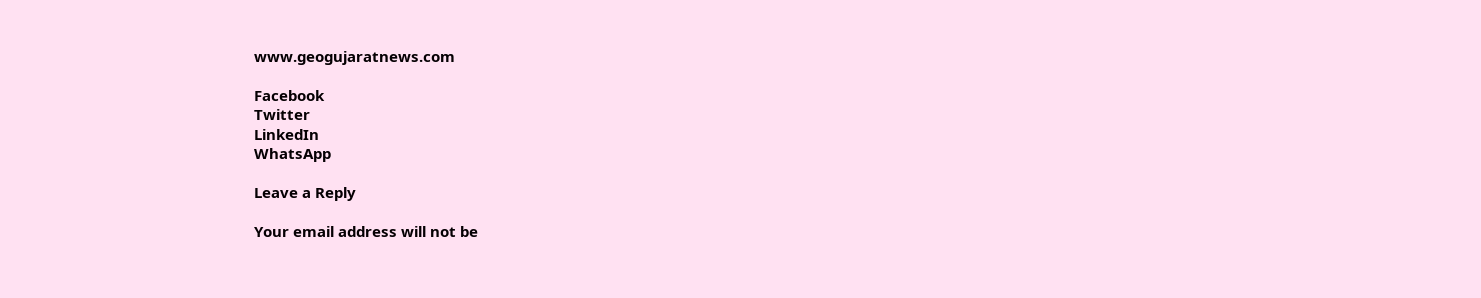www.geogujaratnews.com

Facebook
Twitter
LinkedIn
WhatsApp

Leave a Reply

Your email address will not be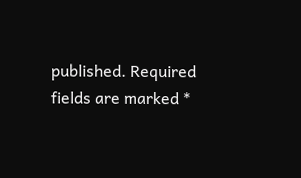published. Required fields are marked *